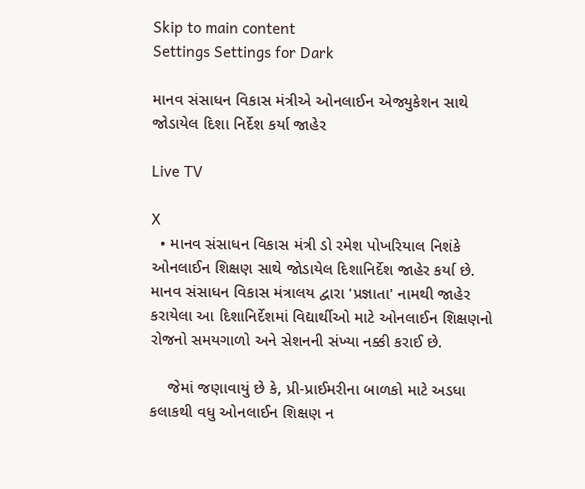Skip to main content
Settings Settings for Dark

માનવ સંસાધન વિકાસ મંત્રીએ ઓનલાઈન એજ્યુકેશન સાથે જોડાયેલ દિશા નિર્દેશ કર્યા જાહેર

Live TV

X
  • માનવ સંસાધન વિકાસ મંત્રી ડો રમેશ પોખરિયાલ નિશંકે ઓનલાઈન શિક્ષણ સાથે જોડાયેલ દિશાનિર્દેશ જાહેર કર્યા છે. માનવ સંસાધન વિકાસ મંત્રાલય દ્વારા 'પ્રજ્ઞાતા' નામથી જાહેર કરાયેલા આ દિશાનિર્દેશમાં વિદ્યાર્થીઓ માટે ઓનલાઈન શિક્ષણનો રોજનો સમયગાળો અને સેશનની સંખ્યા નક્કી કરાઈ છે.

    જેમાં જણાવાયું છે કે, પ્રી-પ્રાઈમરીના બાળકો માટે અડધા કલાકથી વધુ ઓનલાઈન શિક્ષણ ન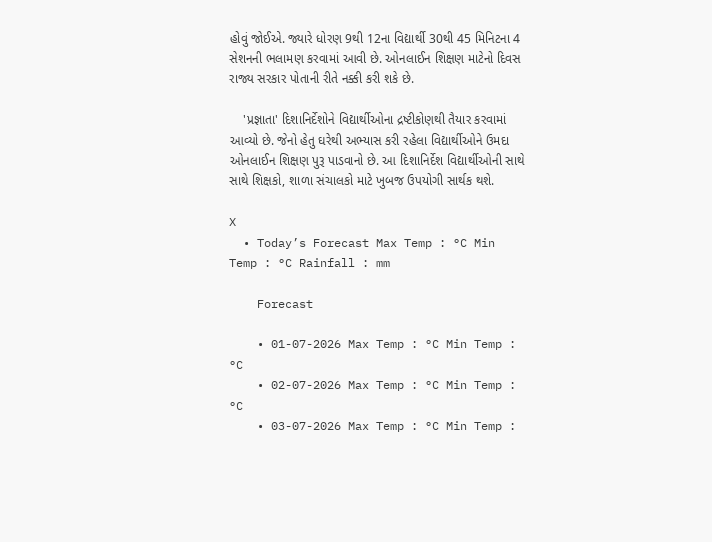હોવું જોઈએ. જ્યારે ધોરણ 9થી 12ના વિદ્યાર્થી 30થી 45 મિનિટના 4 સેશનની ભલામણ કરવામાં આવી છે. ઓનલાઈન શિક્ષણ માટેનો દિવસ રાજ્ય સરકાર પોતાની રીતે નક્કી કરી શકે છે.

    'પ્રજ્ઞાતા' દિશાનિર્દેશોને વિદ્યાર્થીઓના દ્રષ્ટીકોણથી તૈયાર કરવામાં આવ્યો છે. જેનો હેતુ ઘરેથી અભ્યાસ કરી રહેલા વિદ્યાર્થીઓને ઉમદા ઓનલાઈન શિક્ષણ પુરૂ પાડવાનો છે. આ દિશાનિર્દેશ વિદ્યાર્થીઓની સાથે સાથે શિક્ષકો, શાળા સંચાલકો માટે ખુબજ ઉપયોગી સાર્થક થશે.

X
  • Today’s Forecast Max Temp : °C Min Temp : °C Rainfall : mm

    Forecast

    • 01-07-2026 Max Temp : °C Min Temp : °C
    • 02-07-2026 Max Temp : °C Min Temp : °C
    • 03-07-2026 Max Temp : °C Min Temp :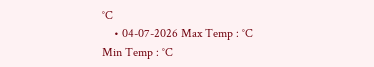°C
    • 04-07-2026 Max Temp : °C Min Temp : °C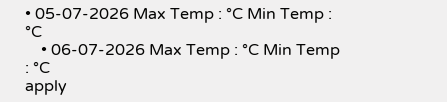• 05-07-2026 Max Temp : °C Min Temp : °C
    • 06-07-2026 Max Temp : °C Min Temp : °C
apply